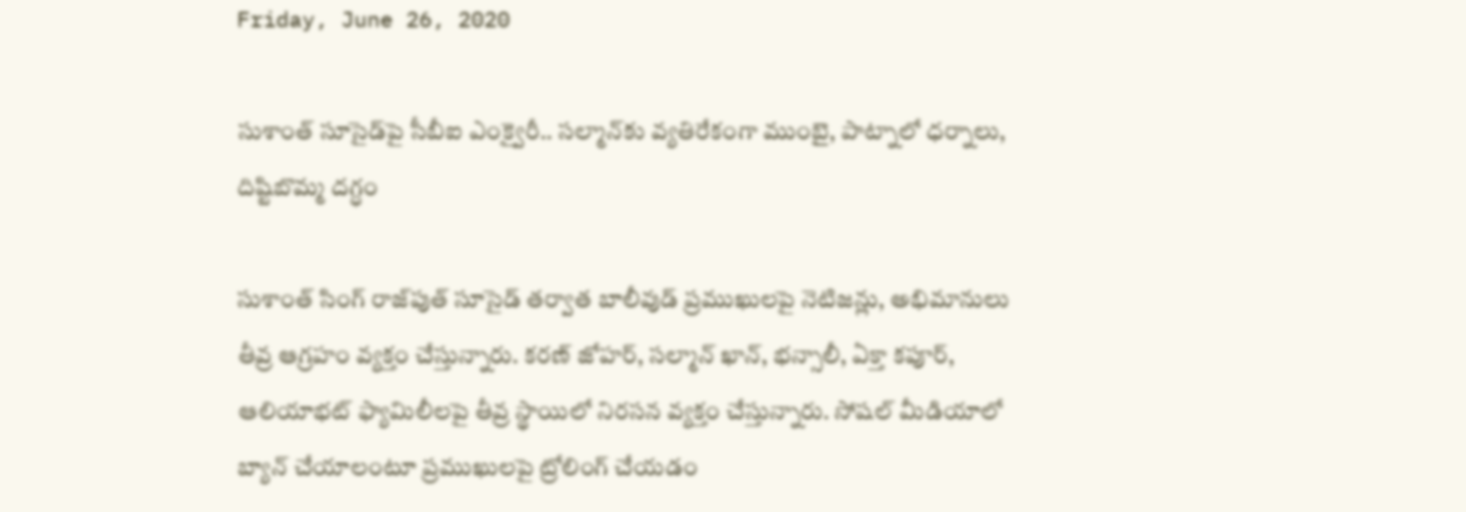Friday, June 26, 2020

సుశాంత్ సూసైడ్‌పై సీబీఐ ఎంక్వైరీ.. సల్మాన్‌కు వ్యతిరేకంగా ముంబై, పాట్నాలో ధర్నాలు, దిష్టిబొమ్మ దగ్ధం

సుశాంత్ సింగ్ రాజ్‌పుత్ సూసైడ్ తర్వాత బాలీవుడ్ ప్రముఖులపై నెటిజన్లు, అభిమానులు తీవ్ర ఆగ్రహం వ్యక్తం చేస్తున్నారు. కరణ్ జోహర్, సల్మాన్ ఖాన్, భన్సాలీ, ఏక్తా కపూర్, ఆలియాభట్ ఫ్యామిలీలపై తీవ్ర స్థాయిలో నిరసన వ్యక్తం చేస్తున్నారు. సోషల్ మీడియాలో బ్యాన్ చేయాలంటూ ప్రముఖులపై ట్రోలింగ్ చేయడం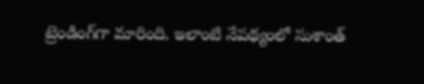ట్రెండింగ్‌గా మారింది. ఇలాంటి నేపథ్యంలో సుశాంత్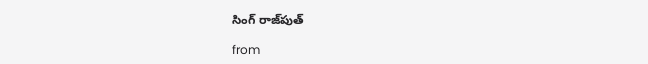సింగ్ రాజ్‌పుత్

from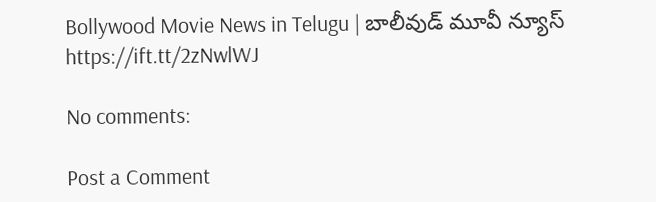Bollywood Movie News in Telugu | బాలీవుడ్ మూవీ న్యూస్ https://ift.tt/2zNwlWJ

No comments:

Post a Comment